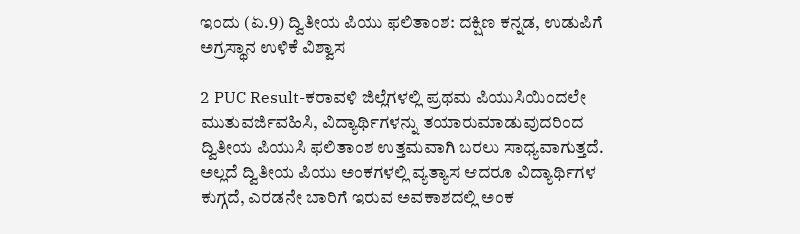ಇಂದು (ಏ.9) ದ್ವಿತೀಯ ಪಿಯು ಫಲಿತಾಂಶ: ದಕ್ಷಿಣ ಕನ್ನಡ, ಉಡುಪಿಗೆ ಅಗ್ರಸ್ಥಾನ ಉಳಿಕೆ ವಿಶ್ವಾಸ

2 PUC Result-ಕರಾವಳಿ ಜಿಲ್ಲೆಗಳಲ್ಲಿ ಪ್ರಥಮ ಪಿಯುಸಿಯಿಂದಲೇ ಮುತುವರ್ಜಿವಹಿಸಿ, ವಿದ್ಯಾರ್ಥಿಗಳನ್ನು ತಯಾರುಮಾಡುವುದರಿಂದ ದ್ವಿತೀಯ ಪಿಯುಸಿ ಫಲಿತಾಂಶ ಉತ್ತಮವಾಗಿ ಬರಲು ಸಾಧ್ಯವಾಗುತ್ತದೆ. ಅಲ್ಲದೆ ದ್ವಿತೀಯ ಪಿಯು ಅಂಕಗಳಲ್ಲಿ ವ್ಯತ್ಯಾಸ ಆದರೂ ವಿದ್ಯಾರ್ಥಿಗಳ ಕುಗ್ಗದೆ, ಎರಡನೇ ಬಾರಿಗೆ ಇರುವ ಅವಕಾಶದಲ್ಲಿ ಅಂಕ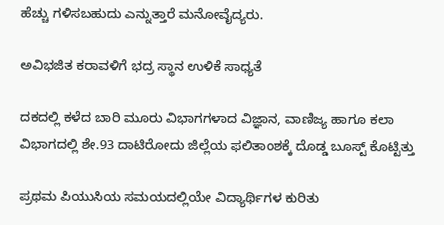ಹೆಚ್ಚು ಗಳಿಸಬಹುದು ಎನ್ನುತ್ತಾರೆ ಮನೋವೈದ್ಯರು.

ಅವಿಭಜಿತ ಕರಾವಳಿಗೆ ಭದ್ರ ಸ್ಥಾನ ಉಳಿಕೆ ಸಾಧ್ಯತೆ

ದಕದಲ್ಲಿ ಕಳೆದ ಬಾರಿ ಮೂರು ವಿಭಾಗಗಳಾದ ವಿಜ್ಞಾನ, ವಾಣಿಜ್ಯ ಹಾಗೂ ಕಲಾ ವಿಭಾಗದಲ್ಲಿ ಶೇ.93 ದಾಟಿರೋದು ಜಿಲ್ಲೆಯ ಫಲಿತಾಂಶಕ್ಕೆ ದೊಡ್ಡ ಬೂಸ್ಟ್‌ ಕೊಟ್ಟಿತ್ತು

ಪ್ರಥಮ ಪಿಯುಸಿಯ ಸಮಯದಲ್ಲಿಯೇ ವಿದ್ಯಾರ್ಥಿಗಳ ಕುರಿತು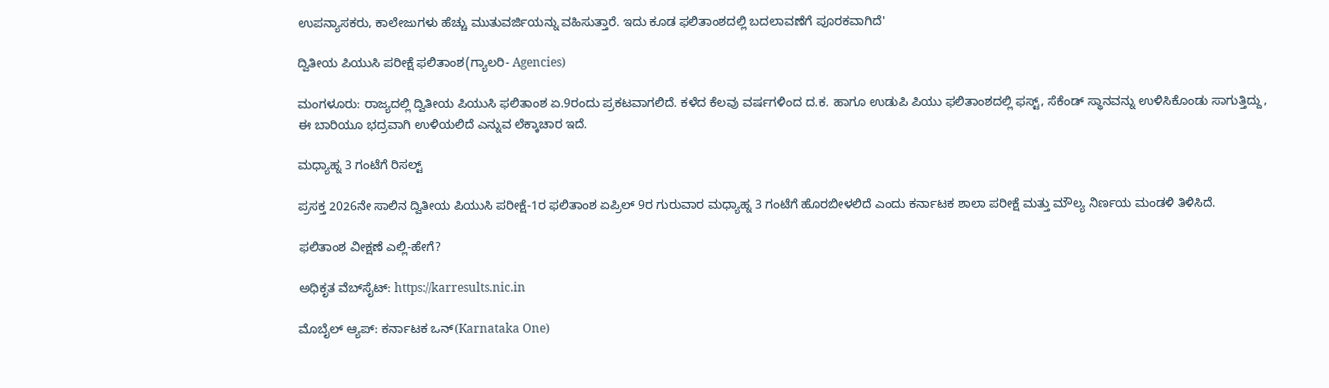ಉಪನ್ಯಾಸಕರು, ಕಾಲೇಜುಗಳು ಹೆಚ್ಚು ಮುತುವರ್ಜಿಯನ್ನು ವಹಿಸುತ್ತಾರೆ. ಇದು ಕೂಡ ಫಲಿತಾಂಶದಲ್ಲಿ ಬದಲಾವಣೆಗೆ ಪೂರಕವಾಗಿದೆ'

ದ್ವಿತೀಯ ಪಿಯುಸಿ ಪರೀಕ್ಷೆ ಫಲಿತಾಂಶ(ಗ್ಯಾಲರಿ- Agencies)

ಮಂಗಳೂರು: ರಾಜ್ಯದಲ್ಲಿ ದ್ವಿತೀಯ ಪಿಯುಸಿ ಫಲಿತಾಂಶ ಏ.9ರಂದು ಪ್ರಕಟವಾಗಲಿದೆ. ಕಳೆದ ಕೆಲವು ವರ್ಷಗಳಿಂದ ದ.ಕ. ಹಾಗೂ ಉಡುಪಿ ಪಿಯು ಫಲಿತಾಂಶದಲ್ಲಿ ಫಸ್ಟ್‌, ಸೆಕೆಂಡ್‌ ಸ್ಥಾನವನ್ನು ಉಳಿಸಿಕೊಂಡು ಸಾಗುತ್ತಿದ್ದು, ಈ ಬಾರಿಯೂ ಭದ್ರವಾಗಿ ಉಳಿಯಲಿದೆ ಎನ್ನುವ ಲೆಕ್ಕಾಚಾರ ಇದೆ.

ಮಧ್ಯಾಹ್ನ 3 ಗಂಟೆಗೆ ರಿಸಲ್ಟ್

ಪ್ರಸಕ್ತ 2026ನೇ ಸಾಲಿನ ದ್ವಿತೀಯ ಪಿಯುಸಿ ಪರೀಕ್ಷೆ-1ರ ಫಲಿತಾಂಶ ಏಪ್ರಿಲ್‌ 9ರ ಗುರುವಾರ ಮಧ್ಯಾಹ್ನ 3 ಗಂಟೆಗೆ ಹೊರಬೀಳಲಿದೆ ಎಂದು ಕರ್ನಾಟಕ ಶಾಲಾ ಪರೀಕ್ಷೆ ಮತ್ತು ಮೌಲ್ಯ ನಿರ್ಣಯ ಮಂಡಳಿ ತಿಳಿಸಿದೆ.

ಫಲಿತಾಂಶ ವೀಕ್ಷಣೆ ಎಲ್ಲಿ-ಹೇಗೆ?

ಅಧಿಕೃತ ವೆಬ್‌ಸೈಟ್‌: https://karresults.nic.in

ಮೊಬೈಲ್‌ ಆ್ಯಪ್‌: ಕರ್ನಾಟಕ ಒನ್‌(Karnataka One)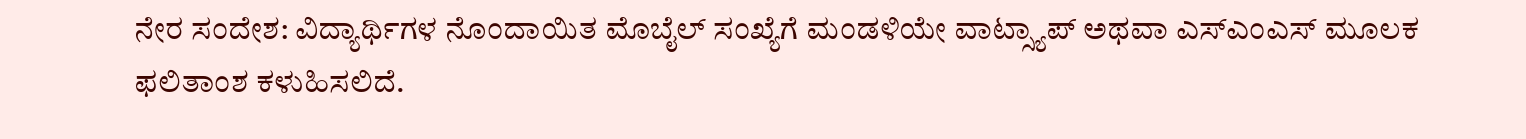ನೇರ ಸಂದೇಶ: ವಿದ್ಯಾರ್ಥಿಗಳ ನೊಂದಾಯಿತ ಮೊಬೈಲ್‌ ಸಂಖ್ಯೆಗೆ ಮಂಡಳಿಯೇ ವಾಟ್ಸ್ಯಾಪ್‌ ಅಥವಾ ಎಸ್‌ಎಂಎಸ್‌ ಮೂಲಕ ಫಲಿತಾಂಶ ಕಳುಹಿಸಲಿದೆ.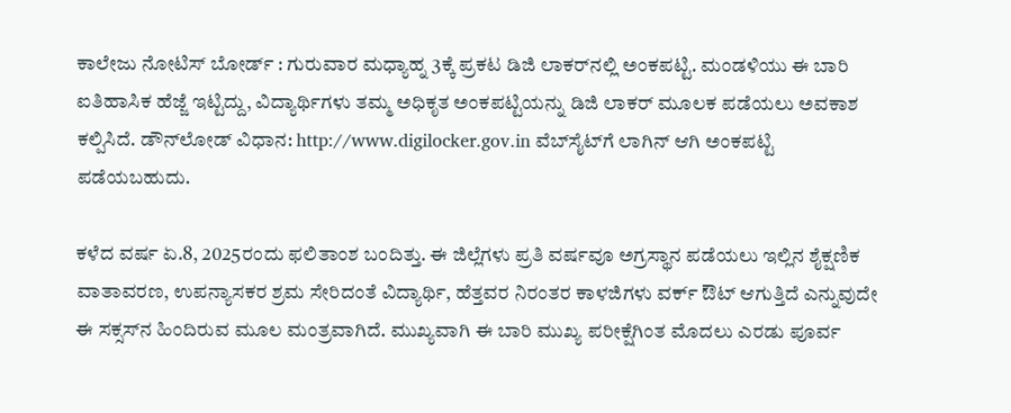ಕಾಲೇಜು ನೋಟಿಸ್‌ ಬೋರ್ಡ್‌ : ಗುರುವಾರ ಮಧ್ಯಾಹ್ನ 3ಕ್ಕೆ ಪ್ರಕಟ ಡಿಜಿ ಲಾಕರ್‌ನಲ್ಲಿ ಅಂಕಪಟ್ಟಿ. ಮಂಡಳಿಯು ಈ ಬಾರಿ ಐತಿಹಾಸಿಕ ಹೆಜ್ಜೆ ಇಟ್ಟಿದ್ದು, ವಿದ್ಯಾರ್ಥಿಗಳು ತಮ್ಮ ಅಧಿಕೃತ ಅಂಕಪಟ್ಟಿಯನ್ನು ಡಿಜಿ ಲಾಕರ್‌ ಮೂಲಕ ಪಡೆಯಲು ಅವಕಾಶ ಕಲ್ಪಿಸಿದೆ. ಡೌನ್‌ಲೋಡ್‌ ವಿಧಾನ: http://www.digilocker.gov.in ವೆಬ್‌ಸೈಟ್‌ಗೆ ಲಾಗಿನ್‌ ಆಗಿ ಅಂಕಪಟ್ಟಿ ಪಡೆಯಬಹುದು.

ಕಳೆದ ವರ್ಷ ಏ.8, 2025ರಂದು ಫಲಿತಾಂಶ ಬಂದಿತ್ತು. ಈ ಜಿಲ್ಲೆಗಳು ಪ್ರತಿ ವರ್ಷವೂ ಅಗ್ರಸ್ಥಾನ ಪಡೆಯಲು ಇಲ್ಲಿನ ಶೈಕ್ಷಣಿಕ ವಾತಾವರಣ, ಉಪನ್ಯಾಸಕರ ಶ್ರಮ ಸೇರಿದಂತೆ ವಿದ್ಯಾರ್ಥಿ, ಹೆತ್ತವರ ನಿರಂತರ ಕಾಳಜಿಗಳು ವರ್ಕ್ ಔಟ್‌ ಆಗುತ್ತಿದೆ ಎನ್ನುವುದೇ ಈ ಸಕ್ಸಸ್‌ನ ಹಿಂದಿರುವ ಮೂಲ ಮಂತ್ರವಾಗಿದೆ. ಮುಖ್ಯವಾಗಿ ಈ ಬಾರಿ ಮುಖ್ಯ ಪರೀಕ್ಷೆಗಿಂತ ಮೊದಲು ಎರಡು ಪೂರ್ವ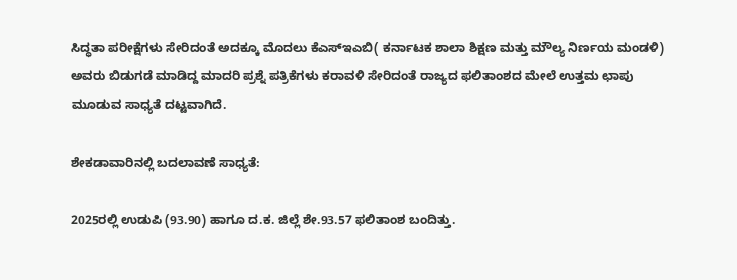ಸಿದ್ಧತಾ ಪರೀಕ್ಷೆಗಳು ಸೇರಿದಂತೆ ಅದಕ್ಕೂ ಮೊದಲು ಕೆಎಸ್‌ಇಎಬಿ( ಕರ್ನಾಟಕ ಶಾಲಾ ಶಿಕ್ಷಣ ಮತ್ತು ಮೌಲ್ಯ ನಿರ್ಣಯ ಮಂಡಳಿ) ಅವರು ಬಿಡುಗಡೆ ಮಾಡಿದ್ದ ಮಾದರಿ ಪ್ರಶ್ನೆ ಪತ್ರಿಕೆಗಳು ಕರಾವಳಿ ಸೇರಿದಂತೆ ರಾಜ್ಯದ ಫಲಿತಾಂಶದ ಮೇಲೆ ಉತ್ತಮ ಛಾಪು ಮೂಡುವ ಸಾಧ್ಯತೆ ದಟ್ಟವಾಗಿದೆ.

ಶೇಕಡಾವಾರಿನಲ್ಲಿ ಬದಲಾವಣೆ ಸಾಧ್ಯತೆ:

2025ರಲ್ಲಿ ಉಡುಪಿ (93.90) ಹಾಗೂ ದ.ಕ. ಜಿಲ್ಲೆ ಶೇ.93.57 ಫಲಿತಾಂಶ ಬಂದಿತ್ತು.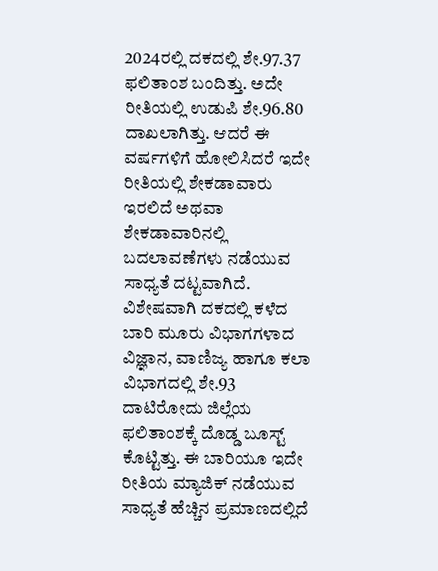2024ರಲ್ಲಿ ದಕದಲ್ಲಿ ಶೇ.97.37 ಫಲಿತಾಂಶ ಬಂದಿತ್ತು. ಅದೇ ರೀತಿಯಲ್ಲಿ ಉಡುಪಿ ಶೇ.96.80 ದಾಖಲಾಗಿತ್ತು. ಆದರೆ ಈ ವರ್ಷಗಳಿಗೆ ಹೋಲಿಸಿದರೆ ಇದೇ ರೀತಿಯಲ್ಲಿ ಶೇಕಡಾವಾರು ಇರಲಿದೆ ಅಥವಾ ಶೇಕಡಾವಾರಿನಲ್ಲಿ ಬದಲಾವಣೆಗಳು ನಡೆಯುವ ಸಾಧ್ಯತೆ ದಟ್ಟವಾಗಿದೆ. ವಿಶೇಷವಾಗಿ ದಕದಲ್ಲಿ ಕಳೆದ ಬಾರಿ ಮೂರು ವಿಭಾಗಗಳಾದ ವಿಜ್ಞಾನ, ವಾಣಿಜ್ಯ ಹಾಗೂ ಕಲಾ ವಿಭಾಗದಲ್ಲಿ ಶೇ.93 ದಾಟಿರೋದು ಜಿಲ್ಲೆಯ ಫಲಿತಾಂಶಕ್ಕೆ ದೊಡ್ಡ ಬೂಸ್ಟ್‌ ಕೊಟ್ಟಿತ್ತು. ಈ ಬಾರಿಯೂ ಇದೇ ರೀತಿಯ ಮ್ಯಾಜಿಕ್‌ ನಡೆಯುವ ಸಾಧ್ಯತೆ ಹೆಚ್ಚಿನ ಪ್ರಮಾಣದಲ್ಲಿದೆ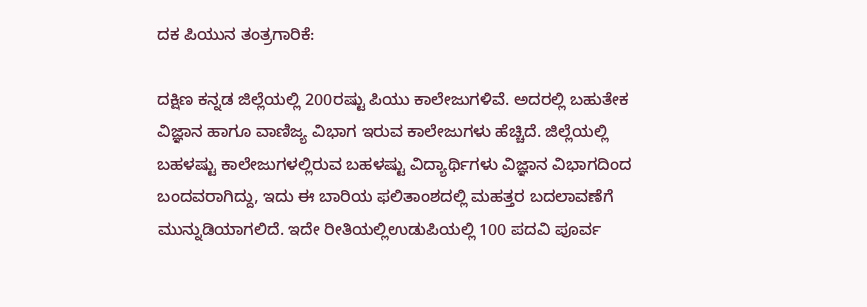ದಕ ಪಿಯುನ ತಂತ್ರಗಾರಿಕೆ:

ದಕ್ಷಿಣ ಕನ್ನಡ ಜಿಲ್ಲೆಯಲ್ಲಿ 200ರಷ್ಟು ಪಿಯು ಕಾಲೇಜುಗಳಿವೆ. ಅದರಲ್ಲಿ ಬಹುತೇಕ ವಿಜ್ಞಾನ ಹಾಗೂ ವಾಣಿಜ್ಯ ವಿಭಾಗ ಇರುವ ಕಾಲೇಜುಗಳು ಹೆಚ್ಚಿದೆ. ಜಿಲ್ಲೆಯಲ್ಲಿ ಬಹಳಷ್ಟು ಕಾಲೇಜುಗಳಲ್ಲಿರುವ ಬಹಳಷ್ಟು ವಿದ್ಯಾರ್ಥಿಗಳು ವಿಜ್ಞಾನ ವಿಭಾಗದಿಂದ ಬಂದವರಾಗಿದ್ದು, ಇದು ಈ ಬಾರಿಯ ಫಲಿತಾಂಶದಲ್ಲಿ ಮಹತ್ತರ ಬದಲಾವಣೆಗೆ ಮುನ್ನುಡಿಯಾಗಲಿದೆ. ಇದೇ ರೀತಿಯಲ್ಲಿಉಡುಪಿಯಲ್ಲಿ 100 ಪದವಿ ಪೂರ್ವ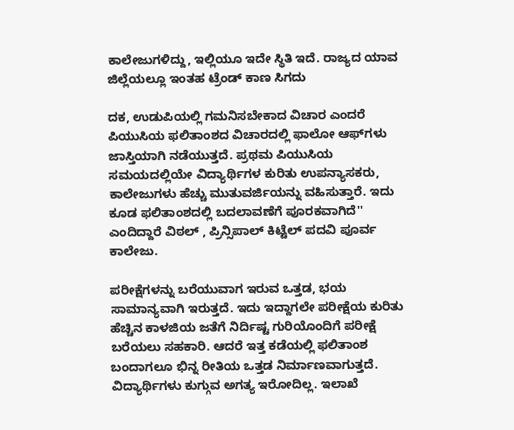ಕಾಲೇಜುಗಳಿದ್ದು, ಇಲ್ಲಿಯೂ ಇದೇ ಸ್ಥಿತಿ ಇದೆ. ರಾಜ್ಯದ ಯಾವ ಜಿಲ್ಲೆಯಲ್ಲೂ ಇಂತಹ ಟ್ರೆಂಡ್‌ ಕಾಣ ಸಿಗದು

ದಕ, ಉಡುಪಿಯಲ್ಲಿ ಗಮನಿಸಬೇಕಾದ ವಿಚಾರ ಎಂದರೆ ಪಿಯುಸಿಯ ಫಲಿತಾಂಶದ ವಿಚಾರದಲ್ಲಿ ಫಾಲೋ ಆಫ್‌ಗಳು ಜಾಸ್ತಿಯಾಗಿ ನಡೆಯುತ್ತದೆ. ಪ್ರಥಮ ಪಿಯುಸಿಯ ಸಮಯದಲ್ಲಿಯೇ ವಿದ್ಯಾರ್ಥಿಗಳ ಕುರಿತು ಉಪನ್ಯಾಸಕರು, ಕಾಲೇಜುಗಳು ಹೆಚ್ಚು ಮುತುವರ್ಜಿಯನ್ನು ವಹಿಸುತ್ತಾರೆ. ಇದು ಕೂಡ ಫಲಿತಾಂಶದಲ್ಲಿ ಬದಲಾವಣೆಗೆ ಪೂರಕವಾಗಿದೆ'' ಎಂದಿದ್ದಾರೆ ವಿಠಲ್‌ , ಪ್ರಿನ್ಸಿಪಾಲ್‌ ಕಿಟ್ಟೆಲ್‌ ಪದವಿ ಪೂರ್ವ ಕಾಲೇಜು.

ಪರೀಕ್ಷೆಗಳನ್ನು ಬರೆಯುವಾಗ ಇರುವ ಒತ್ತಡ, ಭಯ ಸಾಮಾನ್ಯವಾಗಿ ಇರುತ್ತದೆ. ಇದು ಇದ್ದಾಗಲೇ ಪರೀಕ್ಷೆಯ ಕುರಿತು ಹೆಚ್ಚಿನ ಕಾಳಜಿಯ ಜತೆಗೆ ನಿರ್ದಿಷ್ಟ ಗುರಿಯೊಂದಿಗೆ ಪರೀಕ್ಷೆ ಬರೆಯಲು ಸಹಕಾರಿ. ಆದರೆ ಇತ್ತ ಕಡೆಯಲ್ಲಿ ಫಲಿತಾಂಶ ಬಂದಾಗಲೂ ಭಿನ್ನ ರೀತಿಯ ಒತ್ತಡ ನಿರ್ಮಾಣವಾಗುತ್ತದೆ. ವಿದ್ಯಾರ್ಥಿಗಳು ಕುಗ್ಗುವ ಅಗತ್ಯ ಇರೋದಿಲ್ಲ. ಇಲಾಖೆ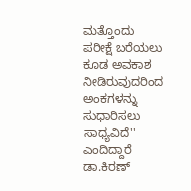ಮತ್ತೊಂದು ಪರೀಕ್ಷೆ ಬರೆಯಲು ಕೂಡ ಅವಕಾಶ ನೀಡಿರುವುದರಿಂದ ಅಂಕಗಳನ್ನು ಸುಧಾರಿಸಲು ಸಾಧ್ಯವಿದೆ'' ಎಂದಿದ್ದಾರೆ ಡಾ.ಕಿರಣ್‌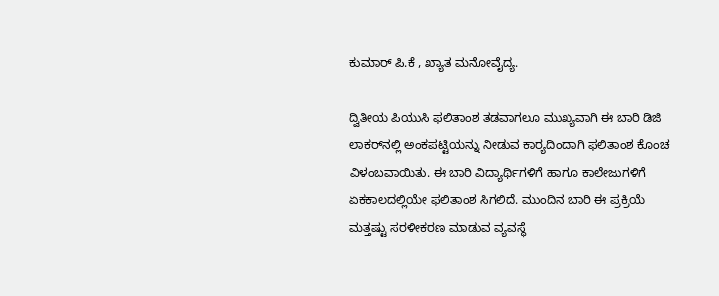ಕುಮಾರ್‌ ಪಿ.ಕೆ , ಖ್ಯಾತ ಮನೋವೈದ್ಯ.

ದ್ವಿತೀಯ ಪಿಯುಸಿ ಫಲಿತಾಂಶ ತಡವಾಗಲೂ ಮುಖ್ಯವಾಗಿ ಈ ಬಾರಿ ಡಿಜಿ ಲಾಕರ್‌ನಲ್ಲಿ ಅಂಕಪಟ್ಟಿಯನ್ನು ನೀಡುವ ಕಾರ‍್ಯದಿಂದಾಗಿ ಫಲಿತಾಂಶ ಕೊಂಚ ವಿಳಂಬವಾಯಿತು. ಈ ಬಾರಿ ವಿದ್ಯಾರ್ಥಿಗಳಿಗೆ ಹಾಗೂ ಕಾಲೇಜುಗಳಿಗೆ ಏಕಕಾಲದಲ್ಲಿಯೇ ಫಲಿತಾಂಶ ಸಿಗಲಿದೆ. ಮುಂದಿನ ಬಾರಿ ಈ ಪ್ರಕ್ರಿಯೆ ಮತ್ತಷ್ಟು ಸರಳೀಕರಣ ಮಾಡುವ ವ್ಯವಸ್ಥೆ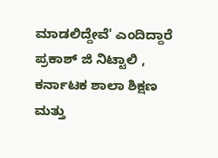ಮಾಡಲಿದ್ದೇವೆ' ಎಂದಿದ್ದಾರೆ ಪ್ರಕಾಶ್‌ ಜಿ ನಿಟ್ಟಾಲಿ , ಕರ್ನಾಟಕ ಶಾಲಾ ಶಿಕ್ಷಣ ಮತ್ತು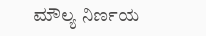ಮೌಲ್ಯ ನಿರ್ಣಯ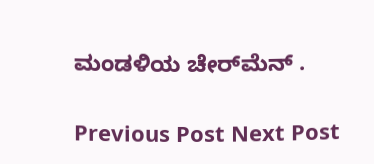ಮಂಡಳಿಯ ಚೇರ್‌ಮೆನ್‌ .

Previous Post Next Post